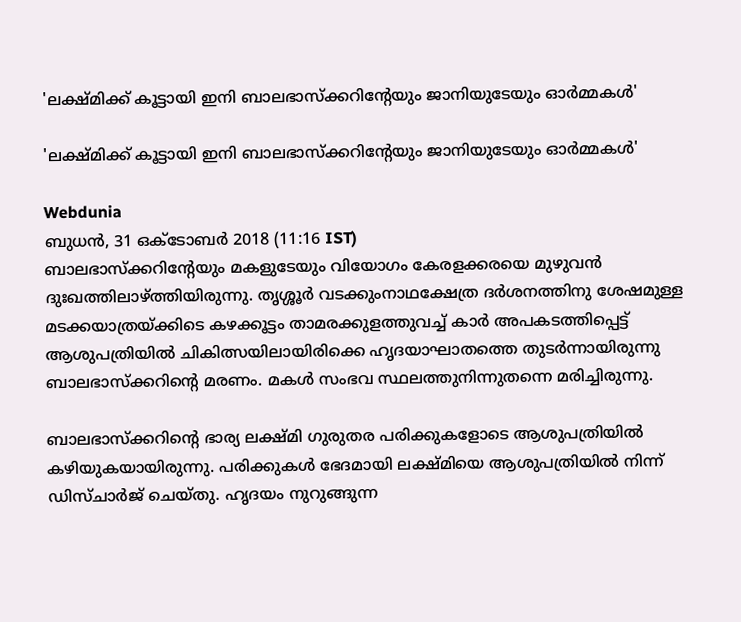'ലക്ഷ്‌മിക്ക് കൂട്ടായി ഇനി ബാലഭാസ്‌ക്കറിന്റേയും ജാനിയുടേയും ഓർമ്മകൾ'

'ലക്ഷ്‌മിക്ക് കൂട്ടായി ഇനി ബാലഭാസ്‌ക്കറിന്റേയും ജാനിയുടേയും ഓർമ്മകൾ'

Webdunia
ബുധന്‍, 31 ഒക്‌ടോബര്‍ 2018 (11:16 IST)
ബാലഭാസ്‌ക്കറിന്റേയും മകളുടേയും വിയോഗം കേരളക്കരയെ മുഴുവൻ ദുഃഖത്തിലാഴ്‌ത്തിയിരുന്നു. തൃശ്ശൂര്‍ വടക്കുംനാഥക്ഷേത്ര ദര്‍ശനത്തിനു ശേഷമുള്ള മടക്കയാത്രയ്ക്കിടെ കഴക്കൂട്ടം താമരക്കുളത്തുവച്ച്‌ കാര്‍ അപകടത്തിപ്പെട്ട് ആശുപത്രിയില്‍ ചികിത്സയിലായിരിക്കെ ഹൃദയാഘാതത്തെ തുടർന്നായിരുന്നു ബാലഭാസ്‌ക്കറിന്റെ മരണം. മകൾ സംഭവ സ്ഥലത്തുനിന്നുതന്നെ മരിച്ചിരുന്നു.

ബാലഭാസ്‌ക്കറിന്റെ ഭാര്യ ലക്ഷ്മി ഗുരുതര പരിക്കുകളോടെ ആശുപത്രിയില്‍ കഴിയുകയായിരുന്നു. പരിക്കുകൾ ഭേദമായി ലക്ഷ്‌മിയെ ആശുപത്രിയിൽ നിന്ന് ഡിസ്ചാര്‍ജ് ചെയ്തു. ഹൃദയം നുറുങ്ങുന്ന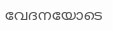വേദനയോടെ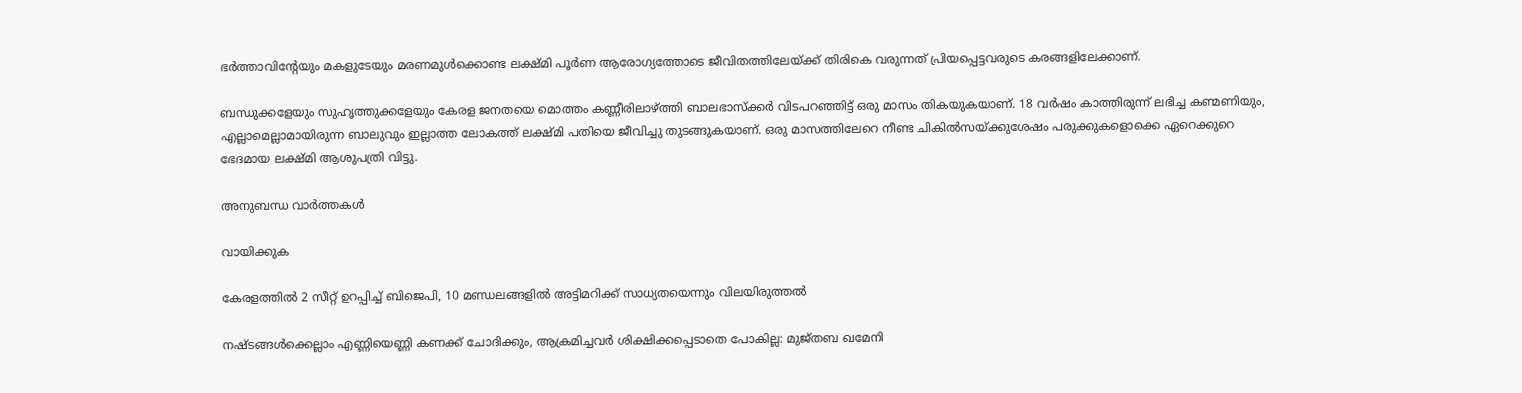ഭര്‍ത്താവിന്റേയും മകളുടേയും മരണമുള്‍ക്കൊണ്ട ലക്ഷ്മി പൂര്‍ണ ആരോഗ്യത്തോടെ ജീവിതത്തിലേയ്ക്ക് തിരികെ വരുന്നത് പ്രിയപ്പെട്ടവരുടെ കരങ്ങളിലേക്കാണ്.

ബന്ധുക്കളേയും സുഹൃത്തുക്കളേയും കേരള ജനതയെ മൊത്തം കണ്ണീരിലാഴ്‌ത്തി ബാലഭാസ്‌ക്കർ വിടപറഞ്ഞിട്ട് ഒരു മാസം തികയുകയാണ്. 18 വര്‍ഷം കാത്തിരുന്ന് ലഭിച്ച കണ്മണിയും, എല്ലാമെല്ലാമായിരുന്ന ബാലുവും ഇല്ലാത്ത ലോകത്ത് ലക്ഷ്മി പതിയെ ജീവിച്ചു തുടങ്ങുകയാണ്. ഒരു മാസത്തിലേറെ നീണ്ട ചികില്‍സയ്ക്കുശേഷം പരുക്കുകളൊക്കെ ഏറെക്കുറെ ഭേദമായ ലക്ഷ്മി ആശുപത്രി വിട്ടു.

അനുബന്ധ വാര്‍ത്തകള്‍

വായിക്കുക

കേരളത്തിൽ 2 സീറ്റ് ഉറപ്പിച്ച് ബിജെപി, 10 മണ്ഡലങ്ങളിൽ അട്ടിമറിക്ക് സാധ്യതയെന്നും വിലയിരുത്തൽ

നഷ്ടങ്ങൾക്കെല്ലാം എണ്ണിയെണ്ണി കണക്ക് ചോദിക്കും, ആക്രമിച്ചവർ ശിക്ഷിക്കപ്പെടാതെ പോകില്ല: മുജ്തബ ഖമേനി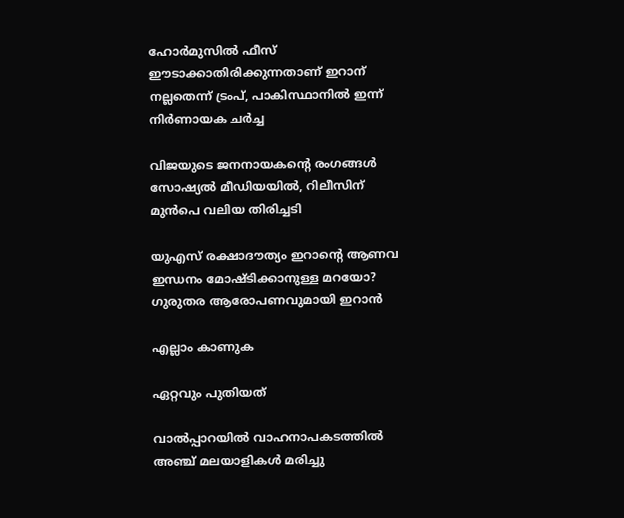ഹോർമുസിൽ ഫീസ് ഈടാക്കാതിരിക്കുന്നതാണ് ഇറാന് നല്ലതെന്ന് ട്രംപ്, പാകിസ്ഥാനിൽ ഇന്ന് നിർണായക ചർച്ച

വിജയുടെ ജനനായകന്റെ രംഗങ്ങള്‍ സോഷ്യല്‍ മീഡിയയില്‍, റിലീസിന് മുന്‍പെ വലിയ തിരിച്ചടി

യുഎസ് രക്ഷാദൗത്യം ഇറാന്റെ ആണവ ഇന്ധനം മോഷ്ടിക്കാനുള്ള മറയോ? ഗുരുതര ആരോപണവുമായി ഇറാന്‍

എല്ലാം കാണുക

ഏറ്റവും പുതിയത്

വാൽപ്പാറയിൽ വാഹനാപകടത്തിൽ അഞ്ച് മലയാളികൾ മരിച്ചു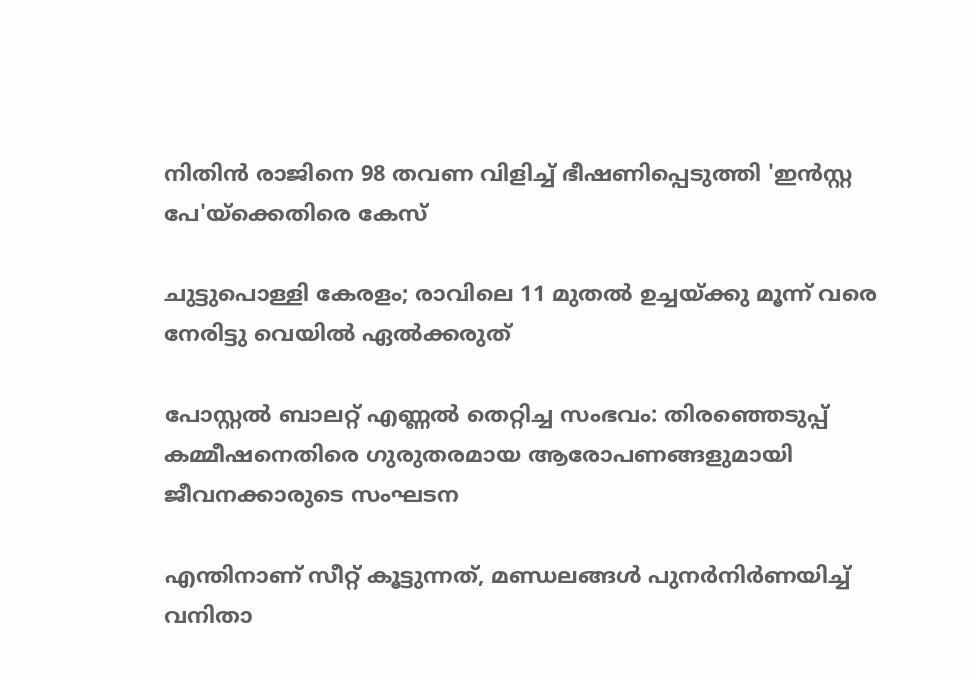നിതിന്‍ രാജിനെ 98 തവണ വിളിച്ച് ഭീഷണിപ്പെടുത്തി 'ഇന്‍സ്റ്റ പേ'യ്ക്കെതിരെ കേസ്

ചുട്ടുപൊള്ളി കേരളം; രാവിലെ 11 മുതൽ ഉച്ചയ്ക്കു മൂന്ന് വരെ നേരിട്ടു വെയിൽ ഏൽക്കരുത്

പോസ്റ്റല്‍ ബാലറ്റ് എണ്ണല്‍ തെറ്റിച്ച സംഭവം: തിരഞ്ഞെടുപ്പ് കമ്മീഷനെതിരെ ഗുരുതരമായ ആരോപണങ്ങളുമായി ജീവനക്കാരുടെ സംഘടന

എന്തിനാണ് സീറ്റ് കൂട്ടുന്നത്, മണ്ഡലങ്ങൾ പുനർനിർണയിച്ച് വനിതാ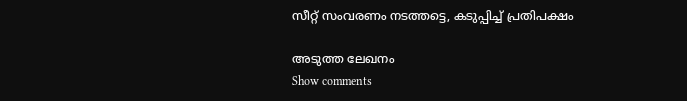സീറ്റ് സംവരണം നടത്തട്ടെ, കടുപ്പിച്ച് പ്രതിപക്ഷം

അടുത്ത ലേഖനം
Show comments